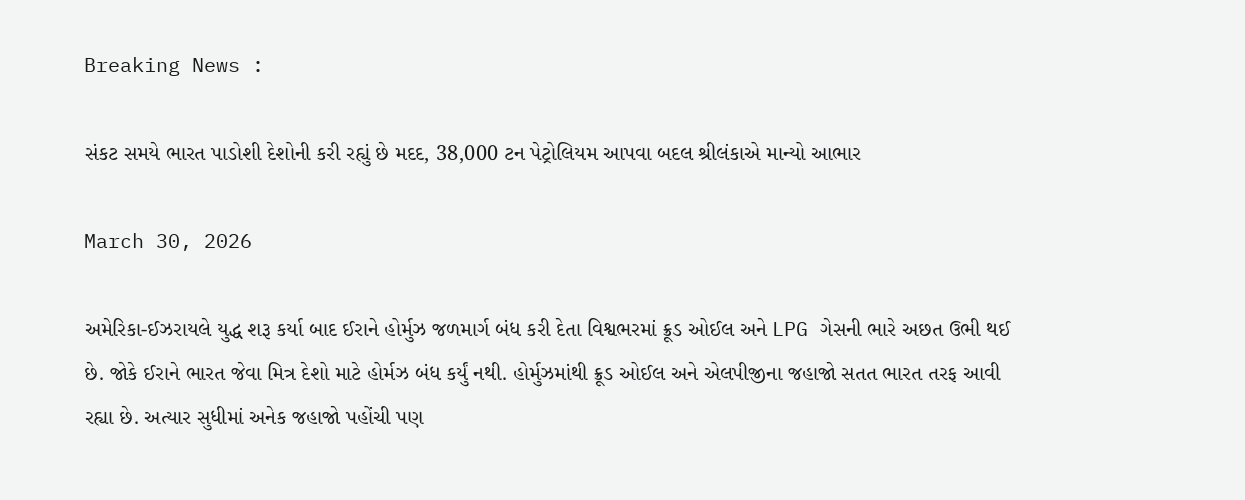Breaking News :

સંકટ સમયે ભારત પાડોશી દેશોની કરી રહ્યું છે મદદ, 38,000 ટન પેટ્રોલિયમ આપવા બદલ શ્રીલંકાએ માન્યો આભાર

March 30, 2026

અમેરિકા-ઈઝરાયલે યુદ્ધ શરૂ કર્યા બાદ ઈરાને હોર્મુઝ જળમાર્ગ બંધ કરી દેતા વિશ્વભરમાં ક્રૂડ ઓઈલ અને LPG ગેસની ભારે અછત ઉભી થઈ છે. જોકે ઈરાને ભારત જેવા મિત્ર દેશો માટે હોર્મઝ બંધ કર્યું નથી. હોર્મુઝમાંથી ક્રૂડ ઓઈલ અને એલપીજીના જહાજો સતત ભારત તરફ આવી રહ્યા છે. અત્યાર સુધીમાં અનેક જહાજો પહોંચી પણ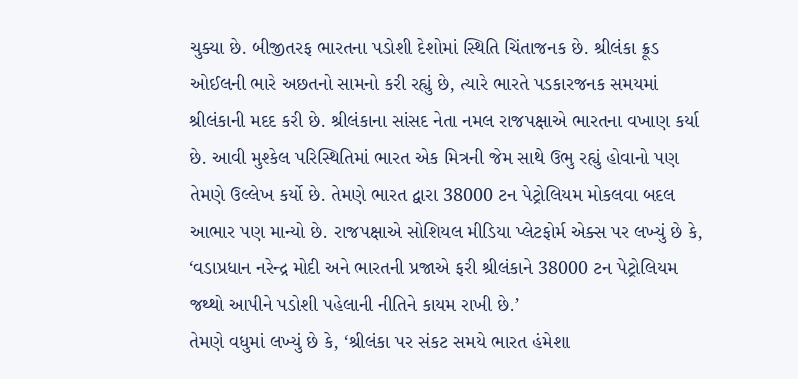ચુક્યા છે. બીજીતરફ ભારતના પડોશી દેશોમાં સ્થિતિ ચિંતાજનક છે. શ્રીલંકા ક્રૂડ ઓઈલની ભારે અછતનો સામનો કરી રહ્યું છે, ત્યારે ભારતે પડકારજનક સમયમાં શ્રીલંકાની મદદ કરી છે. શ્રીલંકાના સાંસદ નેતા નમલ રાજપક્ષાએ ભારતના વખાણ કર્યા છે. આવી મુશ્કેલ પરિસ્થિતિમાં ભારત એક મિત્રની જેમ સાથે ઉભુ રહ્યું હોવાનો પણ તેમણે ઉલ્લેખ કર્યો છે. તેમણે ભારત દ્વારા 38000 ટન પેટ્રોલિયમ મોકલવા બદલ આભાર પણ માન્યો છે. રાજપક્ષાએ સોશિયલ મીડિયા પ્લેટફોર્મ એક્સ પર લખ્યું છે કે, ‘વડાપ્રધાન નરેન્દ્ર મોદી અને ભારતની પ્રજાએ ફરી શ્રીલંકાને 38000 ટન પેટ્રોલિયમ જથ્થો આપીને પડોશી પહેલાની નીતિને કાયમ રાખી છે.’
તેમણે વધુમાં લખ્યું છે કે, ‘શ્રીલંકા પર સંકટ સમયે ભારત હંમેશા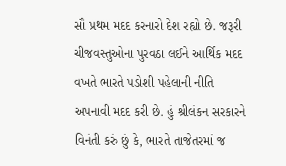સૌ પ્રથમ મદદ કરનારો દેશ રહ્યો છે. જરૂરી ચીજવસ્તુઓના પુરવઠા લઈને આર્થિક મદદ વખતે ભારતે પડોશી પહેલાની નીતિ અપનાવી મદદ કરી છે. હું શ્રીલંકન સરકારને વિનંતી કરું છું કે, ભારતે તાજેતરમાં જ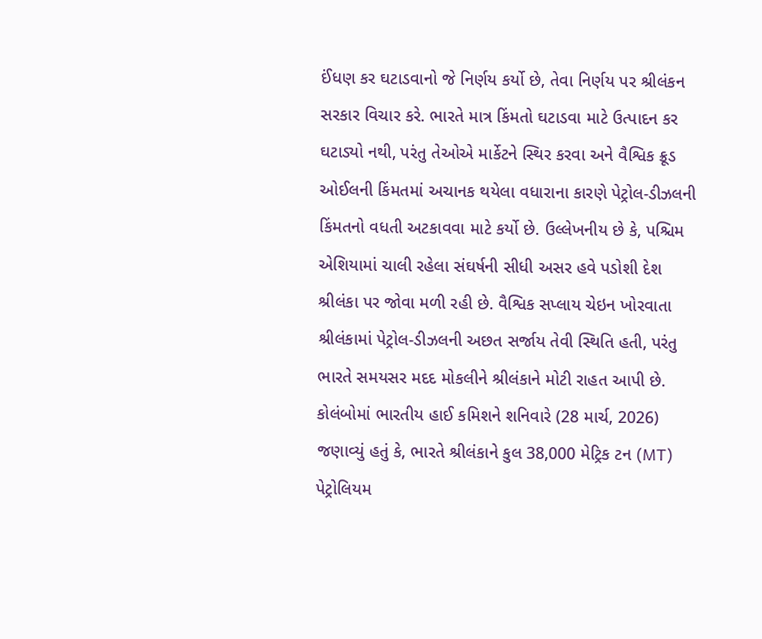ઈંધણ કર ઘટાડવાનો જે નિર્ણય કર્યો છે, તેવા નિર્ણય પર શ્રીલંકન સરકાર વિચાર કરે. ભારતે માત્ર કિંમતો ઘટાડવા માટે ઉત્પાદન કર ઘટાડ્યો નથી, પરંતુ તેઓએ માર્કેટને સ્થિર કરવા અને વૈશ્વિક ક્રૂડ ઓઈલની કિંમતમાં અચાનક થયેલા વધારાના કારણે પેટ્રોલ-ડીઝલની કિંમતનો વધતી અટકાવવા માટે કર્યો છે. ઉલ્લેખનીય છે કે, પશ્ચિમ એશિયામાં ચાલી રહેલા સંઘર્ષની સીધી અસર હવે પડોશી દેશ શ્રીલંકા પર જોવા મળી રહી છે. વૈશ્વિક સપ્લાય ચેઇન ખોરવાતા શ્રીલંકામાં પેટ્રોલ-ડીઝલની અછત સર્જાય તેવી સ્થિતિ હતી, પરંતુ ભારતે સમયસર મદદ મોકલીને શ્રીલંકાને મોટી રાહત આપી છે. કોલંબોમાં ભારતીય હાઈ કમિશને શનિવારે (28 માર્ચ, 2026) જણાવ્યું હતું કે, ભારતે શ્રીલંકાને કુલ 38,000 મેટ્રિક ટન (MT) પેટ્રોલિયમ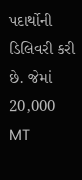પદાર્થોની ડિલિવરી કરી છે. જેમાં 20,000 MT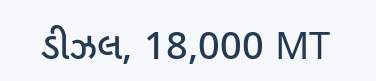ડીઝલ, 18,000 MT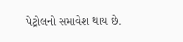પેટ્રોલનો સમાવેશ થાય છે.